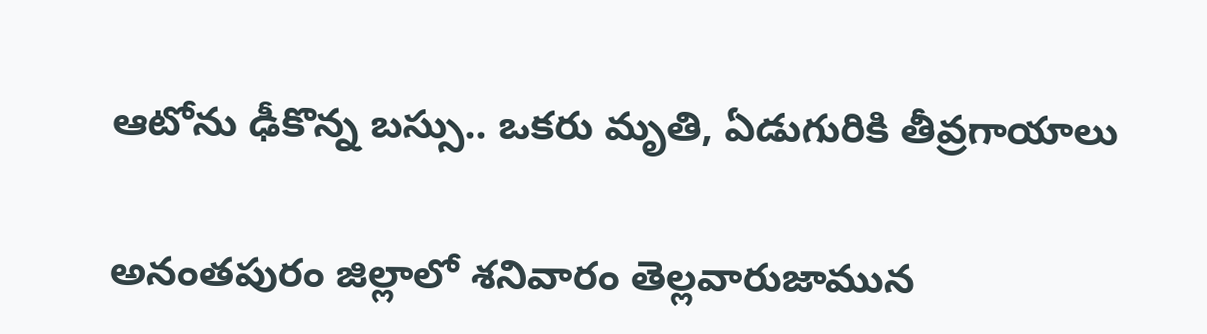ఆటోను ఢీకొన్న బస్సు.. ఒకరు మృతి, ఏడుగురికి తీవ్రగాయాలు

అనంతపురం జిల్లాలో శనివారం తెల్లవారుజామున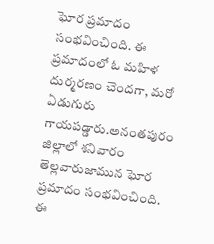ఘోర ప్రమాదం సంభవించింది. ఈ ప్రమాదంలో ఓ మహిళ దుర్మరణం చెందగా, మరో ఏడుగురు గాయపడ్డారు.అనంతపురం జిల్లాలో శనివారం తెల్లవారుజామున ఘోర ప్రమాదం సంభవించింది. ఈ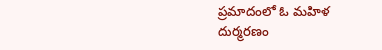ప్రమాదంలో ఓ మహిళ దుర్మరణం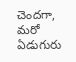చెందగా, మరో ఏడుగురు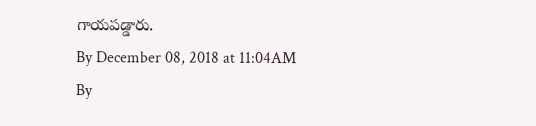గాయపడ్డారు.
By December 08, 2018 at 11:04AM
By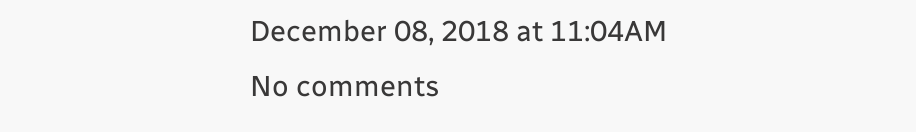December 08, 2018 at 11:04AM
No comments